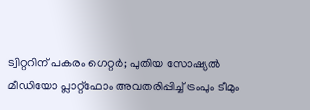ട്വിറ്ററിന് പകരം ഗെറ്റർ; പുതിയ സോഷ്യൽ മീഡിയോ പ്ലാറ്റ്‌ഫോം അവതരിപ്പിച്ച് ട്രംപും ടീമും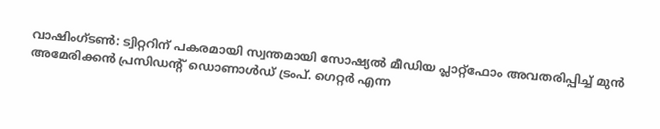വാഷിംഗ്ടൺ: ട്വിറ്ററിന് പകരമായി സ്വന്തമായി സോഷ്യൽ മീഡിയ പ്ലാറ്റ്‌ഫോം അവതരിപ്പിച്ച് മുൻ അമേരിക്കൻ പ്രസിഡന്റ് ഡൊണാൾഡ് ട്രംപ്. ഗെറ്റർ എന്ന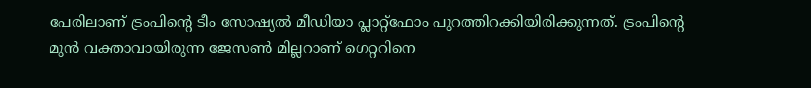പേരിലാണ് ട്രംപിന്റെ ടീം സോഷ്യൽ മീഡിയാ പ്ലാറ്റ്‌ഫോം പുറത്തിറക്കിയിരിക്കുന്നത്. ട്രംപിന്റെ മുൻ വക്താവായിരുന്ന ജേസൺ മില്ലറാണ് ഗെറ്ററിനെ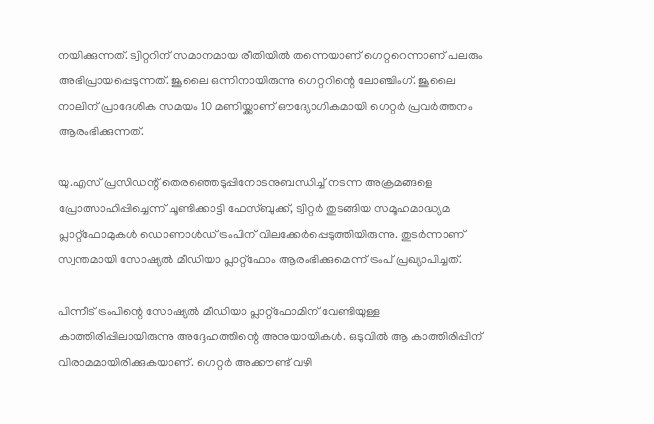നയിക്കുന്നത്. ട്വിറ്ററിന് സമാനമായ രീതിയിൽ തന്നെയാണ് ഗെറ്ററെന്നാണ് പലരും അഭിപ്രായപ്പെടുന്നത്. ജൂലൈ ഒന്നിനായിരുന്നു ഗെറ്ററിന്റെ ലോഞ്ചിംഗ്. ജൂലൈ നാലിന് പ്രാദേശിക സമയം 10 മണിയ്ക്കാണ് ഔദ്യോഗികമായി ഗെറ്റർ പ്രവർത്തനം ആരംഭിക്കുന്നത്.

യു.എസ് പ്രസിഡന്റ് തെരഞ്ഞെടുപ്പിനോടനുബന്ധിച്ച് നടന്ന അക്രമങ്ങളെ പ്രോത്സാഹിപ്പിച്ചെന്ന് ചൂണ്ടിക്കാട്ടി ഫേസ്ബുക്ക്, ട്വിറ്റർ തുടങ്ങിയ സമൂഹമാദ്ധ്യമ പ്ലാറ്റ്ഫോമുകൾ ഡൊണാൾഡ് ട്രംപിന് വിലക്കേർപ്പെടുത്തിയിരുന്നു. തുടർന്നാണ് സ്വന്തമായി സോഷ്യൽ മീഡിയാ പ്ലാറ്റ്‌ഫോം ആരംഭിക്കുമെന്ന് ട്രംപ് പ്രഖ്യാപിച്ചത്.

പിന്നീട് ട്രംപിന്റെ സോഷ്യൽ മീഡിയാ പ്ലാറ്റ്‌ഫോമിന് വേണ്ടിയുള്ള കാത്തിരിപ്പിലായിരുന്നു അദ്ദേഹത്തിന്റെ അനുയായികൾ. ഒടുവിൽ ആ കാത്തിരിപ്പിന് വിരാമമായിരിക്കുകയാണ്. ഗെറ്റർ അക്കൗണ്ട് വഴി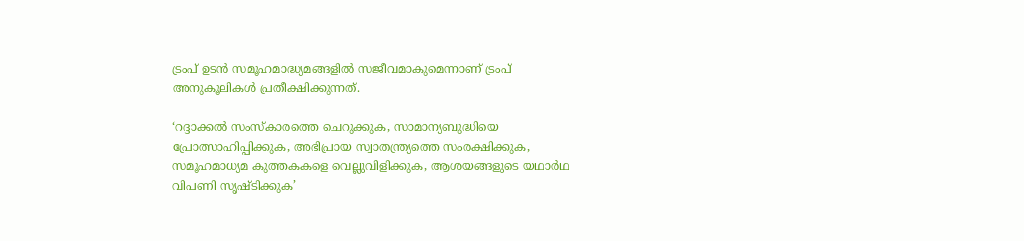ട്രംപ് ഉടൻ സമൂഹമാദ്ധ്യമങ്ങളിൽ സജീവമാകുമെന്നാണ് ട്രംപ് അനുകൂലികൾ പ്രതീക്ഷിക്കുന്നത്.

‘റദ്ദാക്കൽ സംസ്‌കാരത്തെ ചെറുക്കുക, സാമാന്യബുദ്ധിയെ പ്രോത്സാഹിപ്പിക്കുക, അഭിപ്രായ സ്വാതന്ത്ര്യത്തെ സംരക്ഷിക്കുക, സമൂഹമാധ്യമ കുത്തകകളെ വെല്ലുവിളിക്കുക, ആശയങ്ങളുടെ യഥാർഥ വിപണി സൃഷ്ടിക്കുക’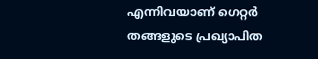എന്നിവയാണ് ഗെറ്റർ തങ്ങളുടെ പ്രഖ്യാപിത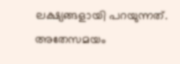ലക്ഷ്യങ്ങളായി പറയുന്നത്. അതേസമയം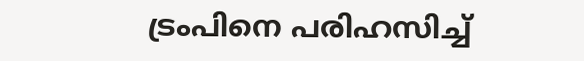ട്രംപിനെ പരിഹസിച്ച്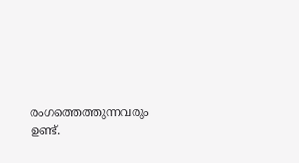രംഗത്തെത്തുന്നവരും ഉണ്ട്.